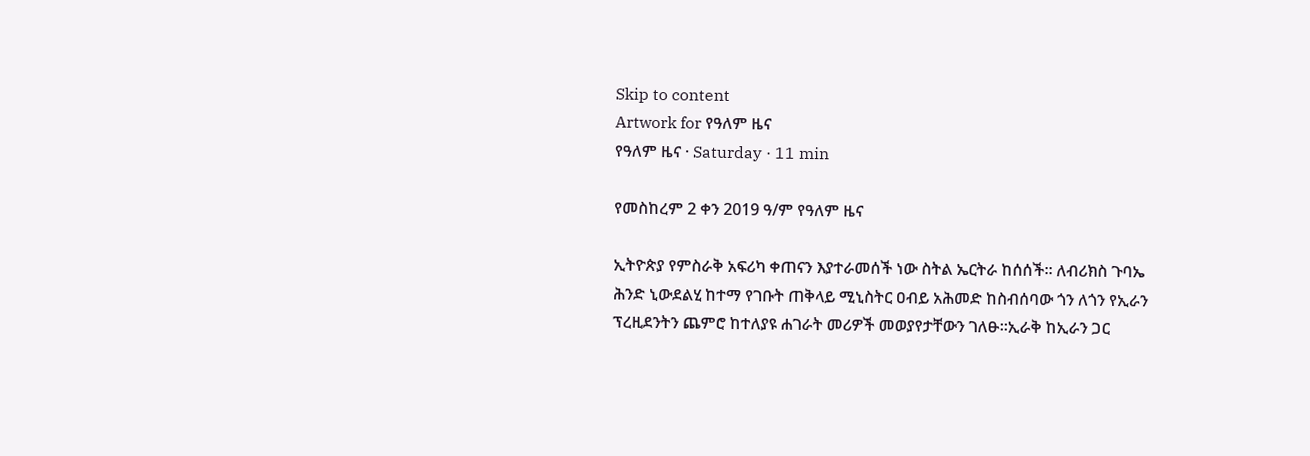Skip to content
Artwork for የዓለም ዜና
የዓለም ዜና · Saturday · 11 min

የመስከረም 2 ቀን 2019 ዓ/ም የዓለም ዜና

ኢትዮጵያ የምስራቅ አፍሪካ ቀጠናን እያተራመሰች ነው ስትል ኤርትራ ከሰሰች። ለብሪክስ ጉባኤ ሕንድ ኒውደልሂ ከተማ የገቡት ጠቅላይ ሚኒስትር ዐብይ አሕመድ ከስብሰባው ጎን ለጎን የኢራን ፕረዚደንትን ጨምሮ ከተለያዩ ሐገራት መሪዎች መወያየታቸውን ገለፁ።ኢራቅ ከኢራን ጋር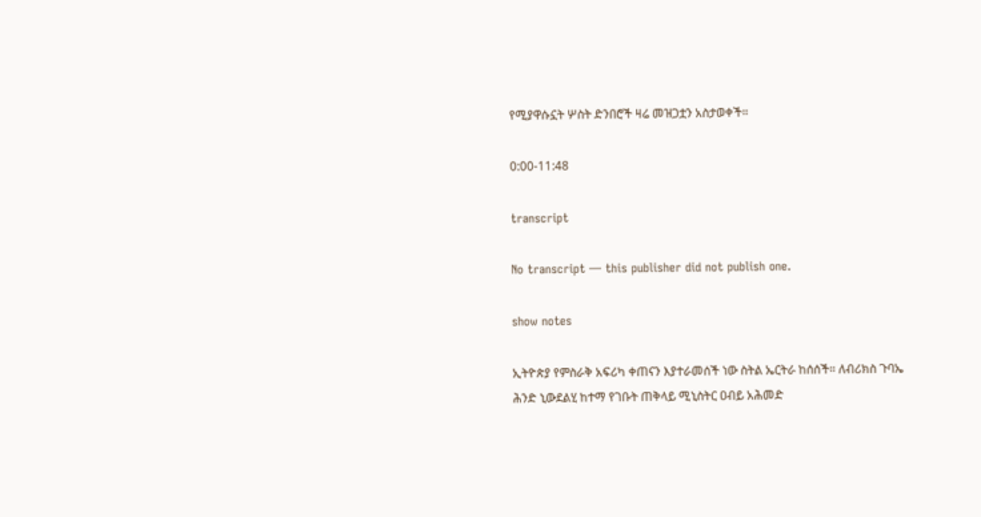የሚያዋሱኗት ሦስት ድንበሮች ዛሬ መዝጋቷን አስታወቀች።

0:00-11:48

transcript

No transcript — this publisher did not publish one.

show notes

ኢትዮጵያ የምስራቅ አፍሪካ ቀጠናን እያተራመሰች ነው ስትል ኤርትራ ከሰሰች። ለብሪክስ ጉባኤ ሕንድ ኒውደልሂ ከተማ የገቡት ጠቅላይ ሚኒስትር ዐብይ አሕመድ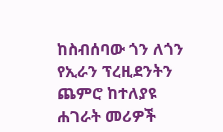ከስብሰባው ጎን ለጎን የኢራን ፕረዚደንትን ጨምሮ ከተለያዩ ሐገራት መሪዎች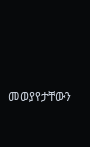መወያየታቸውን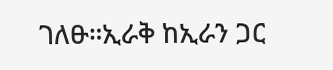ገለፁ።ኢራቅ ከኢራን ጋር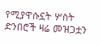የሚያዋሱኗት ሦስት ድንበሮች ዛሬ መዝጋቷን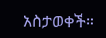አስታወቀች።